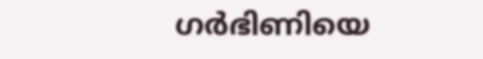ഗര്‍ഭിണിയെ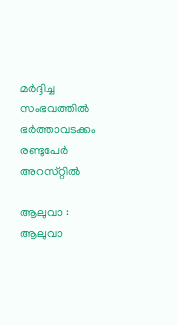മര്‍ദ്ദിച്ച സംഭവത്തില്‍ ഭര്‍ത്താവടക്കം രണ്ടുപേര്‍ അറസ്‌റ്റില്‍

ആലുവാ : ആലുവാ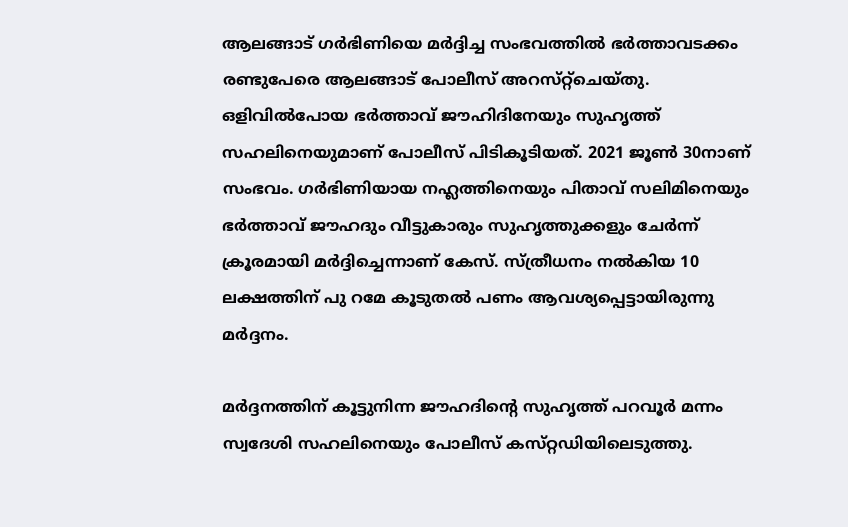ആലങ്ങാട്‌ ഗര്‍ഭിണിയെ മര്‍ദ്ദിച്ച സംഭവത്തില്‍ ഭര്‍ത്താവടക്കം രണ്ടുപേരെ ആലങ്ങാട്‌ പോലീസ്‌ അറസ്‌റ്റ്‌ചെയ്‌തു. ഒളിവില്‍പോയ ഭര്‍ത്താവ്‌ ജൗഹിദിനേയും സുഹൃത്ത്‌ സഹലിനെയുമാണ്‌ പോലീസ്‌ പിടികൂടിയത്‌. 2021 ജൂണ്‍ 30നാണ്‌ സംഭവം. ഗര്‍ഭിണിയായ നഹ്ലത്തിനെയും പിതാവ്‌ സലിമിനെയും ഭര്‍ത്താവ്‌ ജൗഹദും വീട്ടുകാരും സുഹൃത്തുക്കളും ചേര്‍ന്ന്‌ ക്രൂരമായി മര്‍ദ്ദിച്ചെന്നാണ് കേസ്‌. സ്‌ത്രീധനം നല്‍കിയ 10 ലക്ഷത്തിന് പു റമേ കൂടുതല്‍ പണം ആവശ്യപ്പെട്ടായിരുന്നു മര്‍ദ്ദനം.

മര്‍ദ്ദനത്തിന്‌ കൂട്ടുനിന്ന ജൗഹദിന്റെ സുഹൃത്ത്‌ പറവൂര്‍ മന്നം സ്വദേശി സഹലിനെയും പോലീസ്‌ കസ്‌റ്റഡിയിലെടുത്തു.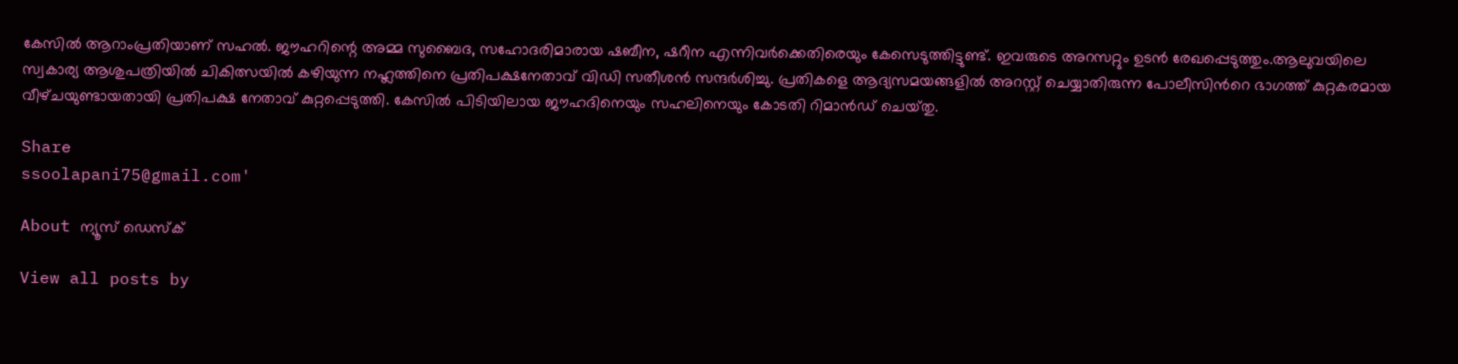കേസില്‍ ആറാംപ്രതിയാണ്‌ സഹല്‍. ജൗഹറിന്റെ അമ്മ സുബൈദ, സഹോദരിമാരായ ഷബീന, ഷറീന എന്നിവര്‍ക്കെതിരെയും കേസെടുത്തിട്ടുണ്ട്. ഇവരുടെ അറസറ്റും ഉടന്‍ രേഖപ്പെടുത്തും.ആലുവയിലെ സ്വകാര്യ ആശുപത്രിയില്‍ ചികിത്സയില്‍ കഴിയുന്ന നഹ്ലത്തിനെ പ്രതിപക്ഷനേതാവ്‌ വിഡി സതീശന്‍ സന്ദര്‍ശിച്ചു. പ്രതികളെ ആദ്യസമയങ്ങളില്‍ അറസ്റ്റ്‌ ചെയ്യാതിരുന്ന പോലീസിന്‍റെ ഭാഗത്ത്‌ കുറ്റകരമായ വീഴ്‌ചയുണ്ടായതായി പ്രതിപക്ഷ നേതാവ്‌ കുറ്റപ്പെടുത്തി. കേസില്‍ പിടിയിലായ ജൗഹദിനെയും സഹലിനെയും കോടതി റിമാന്‍ഡ്‌ ചെയ്‌തു.

Share
ssoolapani75@gmail.com'

About ന്യൂസ് ഡെസ്ക്

View all posts by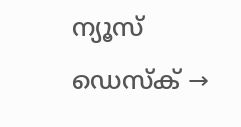ന്യൂസ് ഡെസ്ക് →